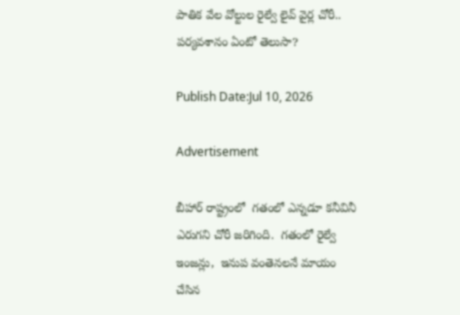పాతిక వేల వోల్టుల రైల్వే లైవ్ వైర్ల చోరీ.. పర్యవశానం ఏంటో తెలుసా?

Publish Date:Jul 10, 2026

Advertisement

బీహార్‌ రాష్ట్రంలో  గతంలో ఎన్నడూ కనీవినీ ఎరుగని చోరీ జరిగింది.  గతంలో రైల్వే ఇంజన్లు,  ఇనుప వంతెనలనే మాయం చేసిన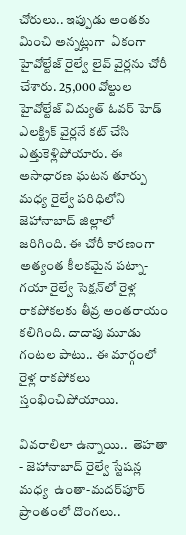చోరులు.. ఇప్పుడు అంతకు మించి అన్నట్లుగా  ఏకంగా హైవోల్టేజ్ రైల్వే లైవ్ వైర్లను చోరీ చేశారు. 25,000 వోల్టుల హైవోల్టేజ్ విద్యుత్ ఓవర్ హెడ్ ఎలక్ట్రిక్ వైర్లనే కట్ చేసి   ఎత్తుకెళ్లిపోయారు. ఈ అసాధారణ ఘటన తూర్పు మధ్య రైల్వే పరిధిలోని జెహానాబాద్ జిల్లాలో   జరిగింది. ఈ చోరీ కారణంగా అత్యంత కీలకమైన పట్నా-గయా రైల్వే సెక్షన్‌లో రైళ్ల రాకపోకలకు తీవ్ర అంతరాయం కలిగింది. దాదాపు మూడు గంటల పాటు.. ఈ మార్గంలో రైళ్ల రాకపోకలు స్తంభించిపోయాయి.

వివరాలిలా ఉన్నాయి..  తెహతా - జెహానాబాద్ రైల్వే స్టేషన్ల మధ్య  ఉంతా-మదర్‌పూర్ ప్రాంతంలో దొంగలు..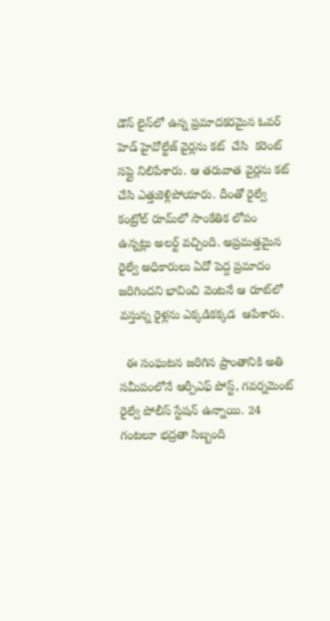డౌన్ లైన్‌లో ఉన్న ప్రమాదకరమైన ఓవర్ హెడ్ హైవోల్టేజ్ వైర్లను కట్  చేసి  కరెంట్ సప్లై నిలిపేశారు. ఆ తరువాత వైర్లను కట్ చేసి ఎత్తుకెళ్లిపోయారు. దీంతో రైల్వే కంట్రోల్ రూమ్‌లో సాంకేతిక లోపం ఉన్నట్లు అలర్ట్ వచ్చింది. అప్రమత్తమైన రైల్వే అధికారులు ఏదో పెద్ద ప్రమాదం జరిగిందని భావించి వెంటనే ఆ రూట్‌లో వస్తున్న రైళ్లను ఎక్కడికక్కడ  ఆపేశారు.

  ఈ సంఘటన జరిగిన ప్రాంతానికి అతి సమీపంలోనే ఆర్పీఎఫ్ పోస్ట్, గవర్నమెంట్ రైల్వే పోలీస్ స్టేషన్ ఉన్నాయి. 24 గంటలూ భద్రతా సిబ్బంది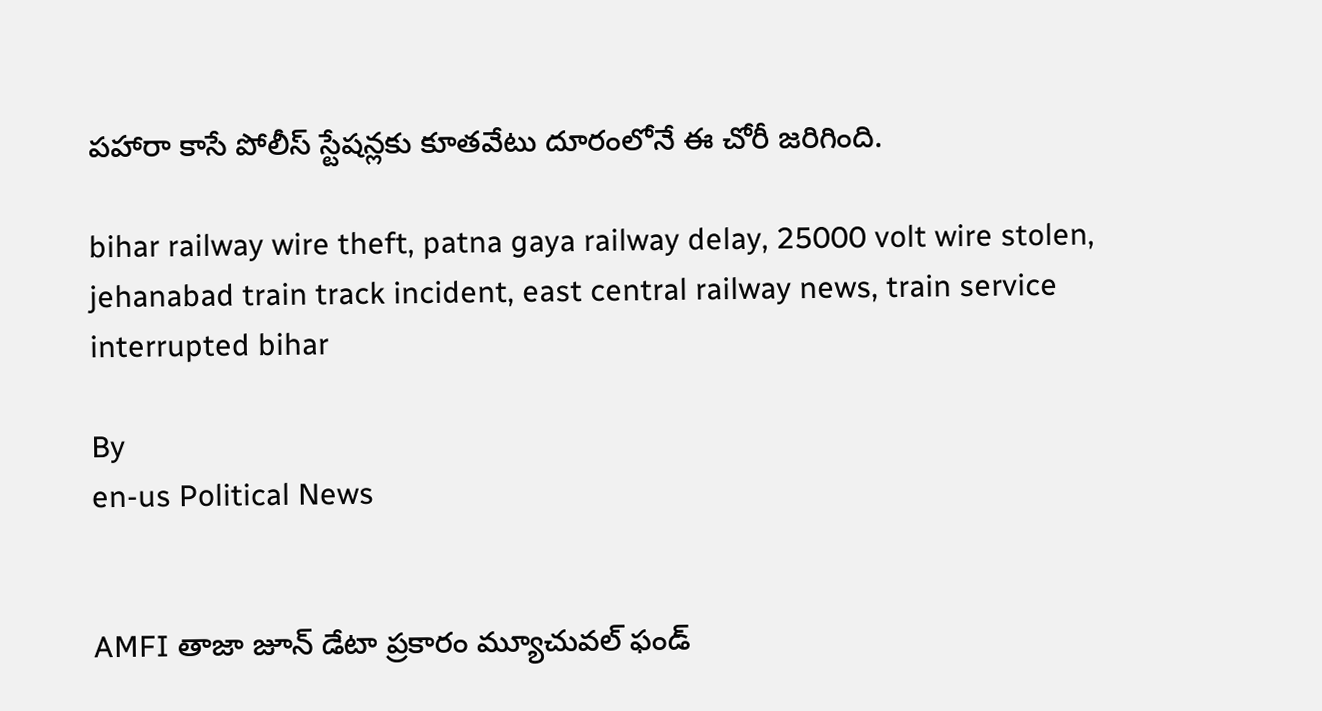పహారా కాసే పోలీస్ స్టేషన్లకు కూతవేటు దూరంలోనే ఈ చోరీ జరిగింది.

bihar railway wire theft, patna gaya railway delay, 25000 volt wire stolen, jehanabad train track incident, east central railway news, train service interrupted bihar

By
en-us Political News


AMFI తాజా జూన్ డేటా ప్రకారం మ్యూచువల్ ఫండ్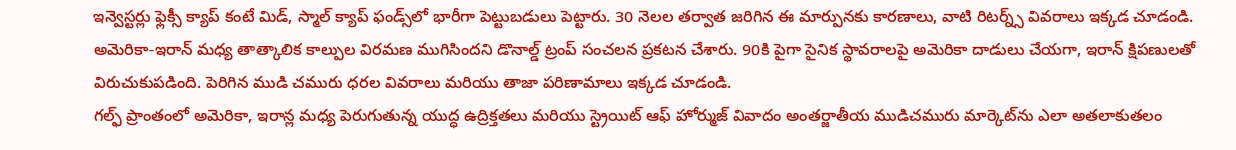ఇన్వెస్టర్లు ఫ్లెక్సీ క్యాప్ కంటే మిడ్, స్మాల్ క్యాప్ ఫండ్స్‌లో భారీగా పెట్టుబడులు పెట్టారు. 30 నెలల తర్వాత జరిగిన ఈ మార్పునకు కారణాలు, వాటి రిటర్న్స్ వివరాలు ఇక్కడ చూడండి.
అమెరికా-ఇరాన్ మధ్య తాత్కాలిక కాల్పుల విరమణ ముగిసిందని డొనాల్డ్ ట్రంప్ సంచలన ప్రకటన చేశారు. 90కి పైగా సైనిక స్థావరాలపై అమెరికా దాడులు చేయగా, ఇరాన్ క్షిపణులతో విరుచుకుపడింది. పెరిగిన ముడి చమురు ధరల వివరాలు మరియు తాజా పరిణామాలు ఇక్కడ చూడండి.
గల్ఫ్ ప్రాంతంలో అమెరికా, ఇరాన్ల మధ్య పెరుగుతున్న యుద్ధ ఉద్రిక్తతలు మరియు స్ట్రెయిట్ ఆఫ్ హోర్ముజ్ వివాదం అంతర్జాతీయ ముడిచమురు మార్కెట్‌ను ఎలా అతలాకుతలం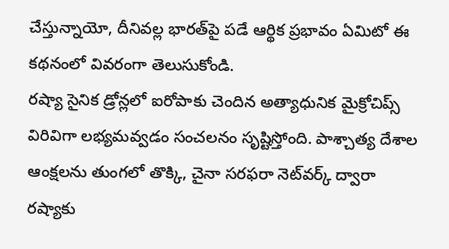చేస్తున్నాయో, దీనివల్ల భారత్‌పై పడే ఆర్థిక ప్రభావం ఏమిటో ఈ కథనంలో వివరంగా తెలుసుకోండి.
రష్యా సైనిక డ్రోన్లలో ఐరోపా‌కు చెందిన అత్యాధునిక మైక్రోచిప్స్ విరివిగా లభ్యమవ్వడం సంచలనం సృష్టిస్తోంది. పాశ్చాత్య దేశాల ఆంక్షలను తుంగలో తొక్కి, చైనా సరఫరా నెట్‌వర్క్ ద్వారా రష్యాకు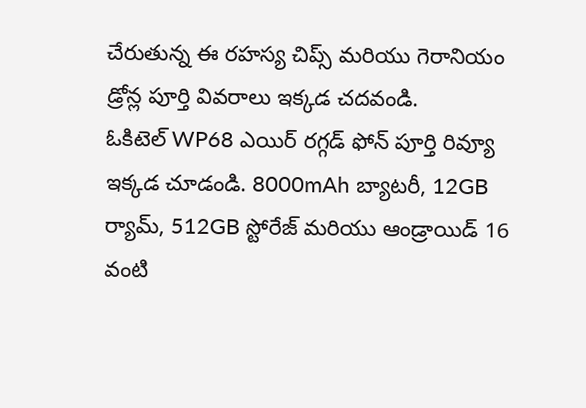చేరుతున్న ఈ రహస్య చిప్స్ మరియు గెరానియం డ్రోన్ల పూర్తి వివరాలు ఇక్కడ చదవండి.
ఓకిటెల్ WP68 ఎయిర్ రగ్గడ్ ఫోన్ పూర్తి రివ్యూ ఇక్కడ చూడండి. 8000mAh బ్యాటరీ, 12GB ర్యామ్, 512GB స్టోరేజ్ మరియు ఆండ్రాయిడ్ 16 వంటి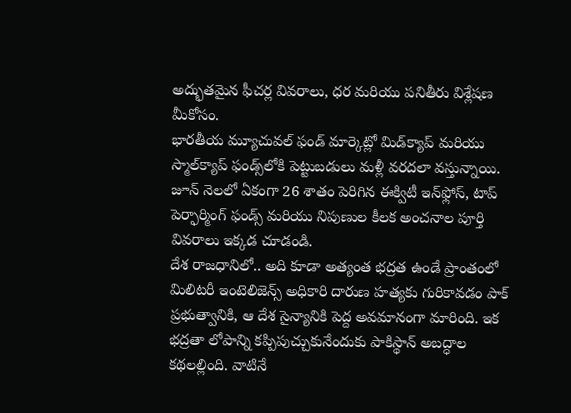అద్భుతమైన ఫీచర్ల వివరాలు, ధర మరియు పనితీరు విశ్లేషణ మీకోసం.
భారతీయ మ్యూచువల్ ఫండ్ మార్కెట్లో మిడ్‌క్యాప్ మరియు స్మాల్‌క్యాప్ ఫండ్స్‌లోకి పెట్టుబడులు మళ్లీ వరదలా వస్తున్నాయి. జూన్ నెలలో ఏకంగా 26 శాతం పెరిగిన ఈక్విటీ ఇన్‌ఫ్లోస్, టాప్ పెర్ఫార్మింగ్ ఫండ్స్ మరియు నిపుణుల కీలక అంచనాల పూర్తి వివరాలు ఇక్కడ చూడండి.
దేశ రాజధానిలో.. అది కూడా అత్యంత భద్రత ఉండే ప్రాంతంలో మిలిటరీ ఇంటెలిజెన్స్ అధికారి దారుణ హత్యకు గురికావడం పాక్ ప్రభుత్వానికి, ఆ దేశ సైన్యానికి పెద్ద అవమానంగా మారింది. ఇక భద్రతా లోపాన్ని కప్పిపుచ్చుకునేందుకు పాకిస్థాన్ అబద్ధాల కథలల్లింది. వాటినే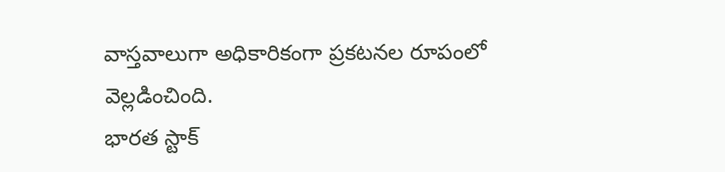వాస్తవాలుగా అధికారికంగా ప్రకటనల రూపంలో వెల్లడించింది.
భారత స్టాక్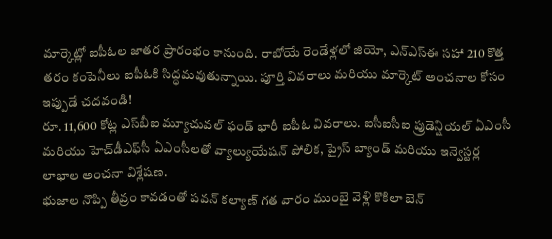మార్కెట్లో ఐపీఓల జాతర ప్రారంభం కానుంది. రాబోయే రెండేళ్లలో జియో, ఎన్‌ఎస్‌ఈ సహా 210 కొత్త తరం కంపెనీలు ఐపీఓకి సిద్ధమవుతున్నాయి. పూర్తి వివరాలు మరియు మార్కెట్ అంచనాల కోసం ఇప్పుడే చదవండి!
రూ. 11,600 కోట్ల ఎస్‌బీఐ మ్యూచువల్ ఫండ్ భారీ ఐపీఓ వివరాలు. ఐసీఐసీఐ ప్రుడెన్షియల్ ఏఎంసీ మరియు హెచ్‌డీఎఫ్‌సీ ఏఎంసీలతో వ్యాల్యుయేషన్ పోలిక, ప్రైస్ బ్యాండ్ మరియు ఇన్వెస్టర్ల లాభాల అంచనా విశ్లేషణ.
భుజాల నొప్పి తీవ్రం కావడంతో పవన్ కల్యాణ్ గత వారం ముంబై వెళ్లి కొకిలా బెన్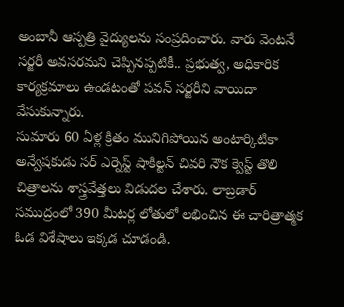అంబానీ ఆస్పత్రి వైద్యులను సంప్రదించారు. వారు వెంటనే సర్జరీ అవసరమని చెప్పినప్పటికీ.. ప్రభుత్వ, అధికారిక కార్యక్రమాలు ఉండటంతో పవన్ సర్జరీని వాయిదా వేసుకున్నారు.
సుమారు 60 ఏళ్ల క్రితం మునిగిపోయిన అంటార్కిటికా అన్వేషకుడు సర్ ఎర్నెస్ట్ షాకిల్టన్ చివరి నౌక క్వెస్ట్ తొలి చిత్రాలను శాస్త్రవేత్తలు విడుదల చేశారు. లాబ్రడార్ సముద్రంలో 390 మీటర్ల లోతులో లభించిన ఈ చారిత్రాత్మక ఓడ విశేషాలు ఇక్కడ చూడండి.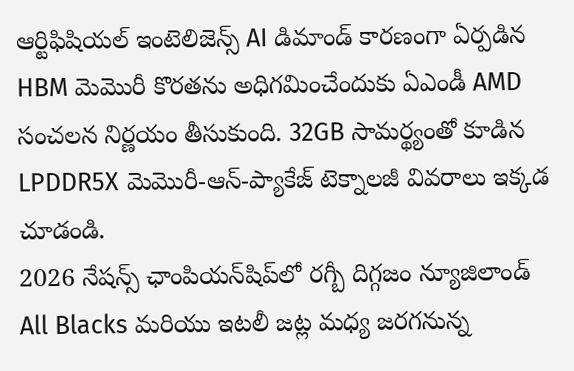ఆర్టిఫిషియల్ ఇంటెలిజెన్స్ AI డిమాండ్ కారణంగా ఏర్పడిన HBM మెమొరీ కొరతను అధిగమించేందుకు ఏఎండీ AMD సంచలన నిర్ణయం తీసుకుంది. 32GB సామర్థ్యంతో కూడిన LPDDR5X మెమొరీ-ఆన్-ప్యాకేజ్ టెక్నాలజీ వివరాలు ఇక్కడ చూడండి.
2026 నేషన్స్ ఛాంపియన్‌షిప్‌లో రగ్బీ దిగ్గజం న్యూజిలాండ్ All Blacks మరియు ఇటలీ జట్ల మధ్య జరగనున్న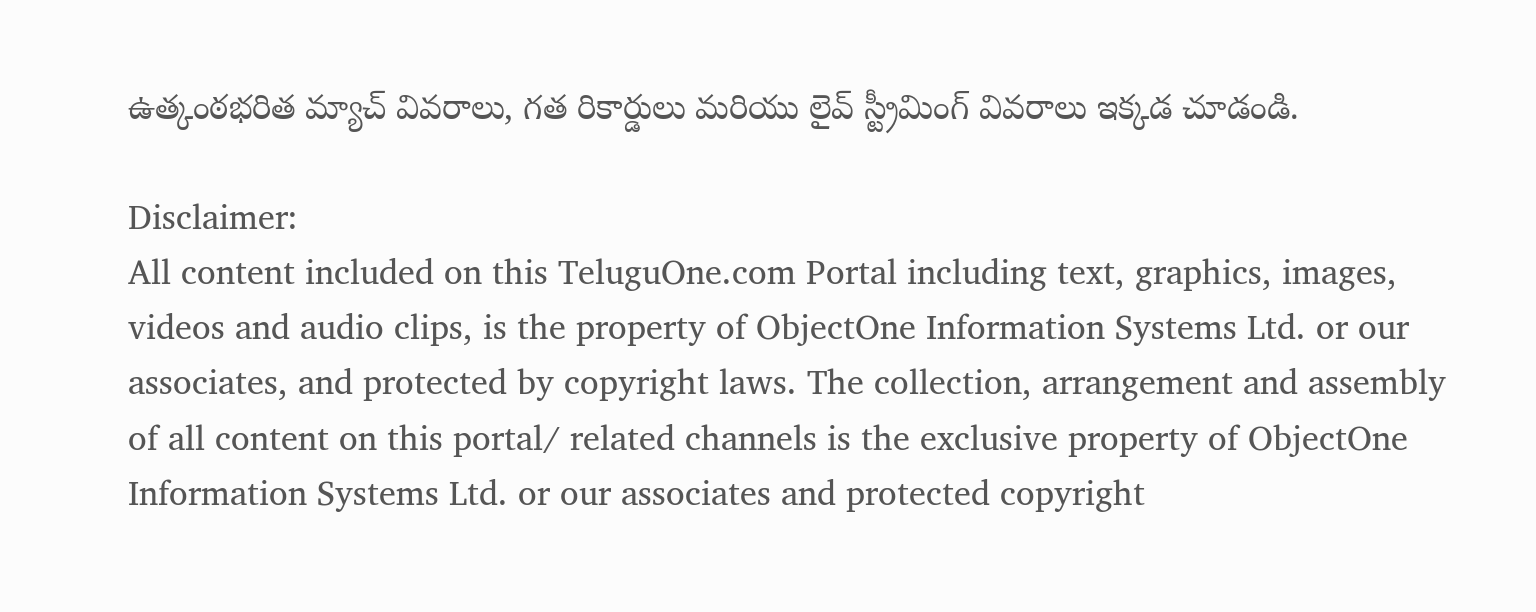ఉత్కంఠభరిత మ్యాచ్ వివరాలు, గత రికార్డులు మరియు లైవ్ స్ట్రీమింగ్ వివరాలు ఇక్కడ చూడండి.

Disclaimer:
All content included on this TeluguOne.com Portal including text, graphics, images, videos and audio clips, is the property of ObjectOne Information Systems Ltd. or our associates, and protected by copyright laws. The collection, arrangement and assembly of all content on this portal/ related channels is the exclusive property of ObjectOne Information Systems Ltd. or our associates and protected copyright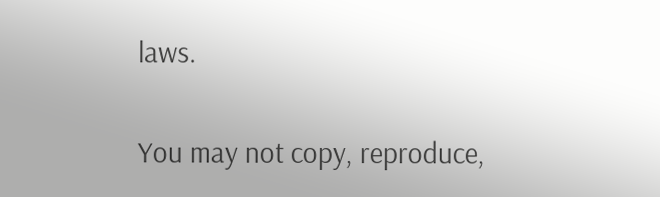laws.

You may not copy, reproduce,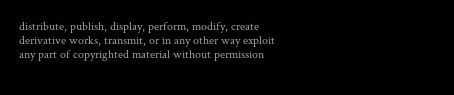distribute, publish, display, perform, modify, create derivative works, transmit, or in any other way exploit any part of copyrighted material without permission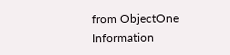from ObjectOne Information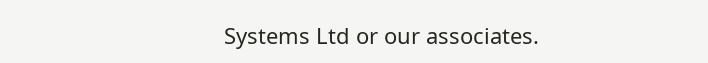Systems Ltd or our associates.